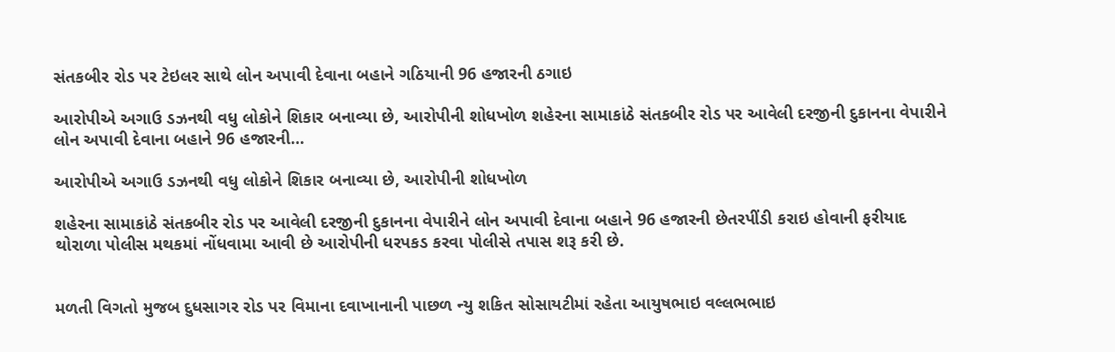સંતકબીર રોડ પર ટેઇલર સાથે લોન અપાવી દેવાના બહાને ગઠિયાની 96 હજારની ઠગાઇ

આરોપીએ અગાઉ ડઝનથી વધુ લોકોને શિકાર બનાવ્યા છે, આરોપીની શોધખોળ શહેરના સામાકાંઠે સંતકબીર રોડ પર આવેલી દરજીની દુકાનના વેપારીને લોન અપાવી દેવાના બહાને 96 હજારની…

આરોપીએ અગાઉ ડઝનથી વધુ લોકોને શિકાર બનાવ્યા છે, આરોપીની શોધખોળ

શહેરના સામાકાંઠે સંતકબીર રોડ પર આવેલી દરજીની દુકાનના વેપારીને લોન અપાવી દેવાના બહાને 96 હજારની છેતરપીંડી કરાઇ હોવાની ફરીયાદ થોરાળા પોલીસ મથકમાં નોંધવામા આવી છે આરોપીની ધરપકડ કરવા પોલીસે તપાસ શરૂ કરી છે.


મળતી વિગતો મુજબ દુધસાગર રોડ પર વિમાના દવાખાનાની પાછળ ન્યુ શકિત સોસાયટીમાં રહેતા આયુષભાઇ વલ્લભભાઇ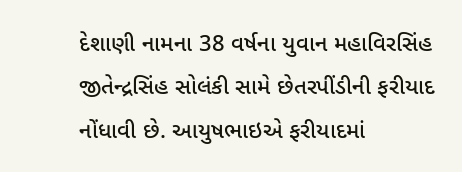દેશાણી નામના 38 વર્ષના યુવાન મહાવિરસિંહ જીતેન્દ્રસિંહ સોલંકી સામે છેતરપીંડીની ફરીયાદ નોંધાવી છે. આયુષભાઇએ ફરીયાદમાં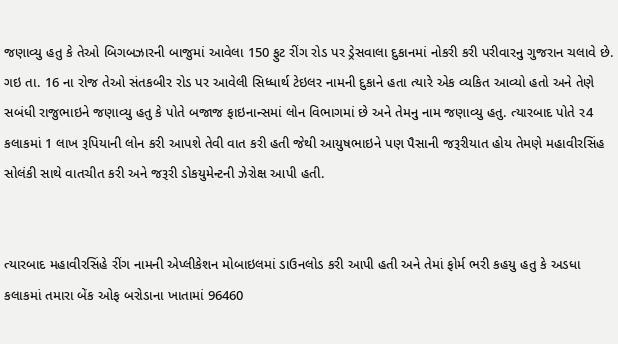જણાવ્યુ હતુ કે તેઓ બિગબઝારની બાજુમાં આવેલા 150 ફુટ રીંગ રોડ પર ડ્રેસવાલા દુકાનમાં નોકરી કરી પરીવારનુ ગુજરાન ચલાવે છે. ગઇ તા. 16 ના રોજ તેઓ સંતકબીર રોડ પર આવેલી સિધ્ધાર્થ ટેઇલર નામની દુકાને હતા ત્યારે એક વ્યકિત આવ્યો હતો અને તેણે સબંધી રાજુભાઇને જણાવ્યુ હતુ કે પોતે બજાજ ફાઇનાન્સમાં લોન વિભાગમાં છે અને તેમનુ નામ જણાવ્યુ હતુ. ત્યારબાદ પોતે ર4 કલાકમાં 1 લાખ રૂપિયાની લોન કરી આપશે તેવી વાત કરી હતી જેથી આયુષભાઇને પણ પૈસાની જરૂરીયાત હોય તેમણે મહાવીરસિંહ સોલંકી સાથે વાતચીત કરી અને જરૂરી ડોકયુમેન્ટની ઝેરોક્ષ આપી હતી.


ત્યારબાદ મહાવીરસિંહે રીંગ નામની એપ્લીકેશન મોબાઇલમાં ડાઉનલોડ કરી આપી હતી અને તેમાં ફોર્મ ભરી કહયુ હતુ કે અડધા કલાકમાં તમારા બેંક ઓફ બરોડાના ખાતામાં 96460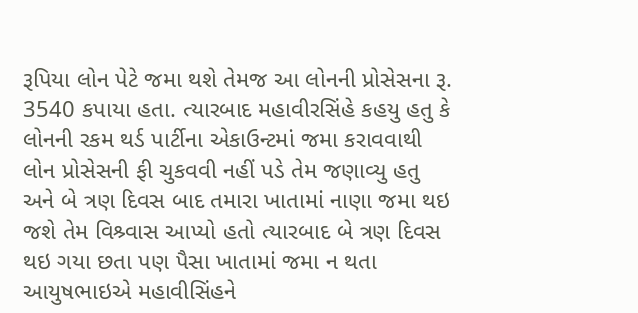રૂપિયા લોન પેટે જમા થશે તેમજ આ લોનની પ્રોસેસના રૂ. 3540 કપાયા હતા. ત્યારબાદ મહાવીરસિંહે કહયુ હતુ કે લોનની રકમ થર્ડ પાર્ટીના એકાઉન્ટમાં જમા કરાવવાથી લોન પ્રોસેસની ફી ચુકવવી નહીં પડે તેમ જણાવ્યુ હતુ અને બે ત્રણ દિવસ બાદ તમારા ખાતામાં નાણા જમા થઇ જશે તેમ વિશ્ર્વાસ આપ્યો હતો ત્યારબાદ બે ત્રણ દિવસ થઇ ગયા છતા પણ પૈસા ખાતામાં જમા ન થતા આયુષભાઇએ મહાવીસિંહને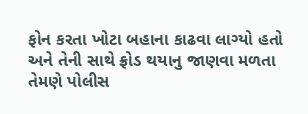ફોન કરતા ખોટા બહાના કાઢવા લાગ્યો હતો અને તેની સાથે ફ્રોડ થયાનુ જાણવા મળતા તેમણે પોલીસ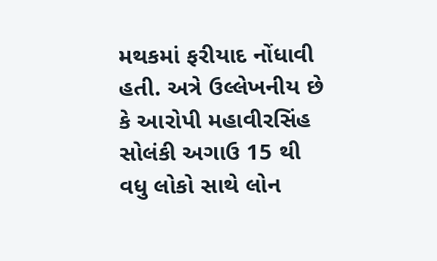મથકમાં ફરીયાદ નોંધાવી હતી. અત્રે ઉલ્લેખનીય છે કે આરોપી મહાવીરસિંહ સોલંકી અગાઉ 15 થી વધુ લોકો સાથે લોન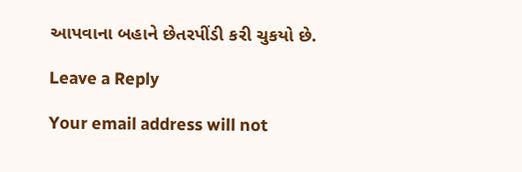આપવાના બહાને છેતરપીંડી કરી ચુકયો છે.

Leave a Reply

Your email address will not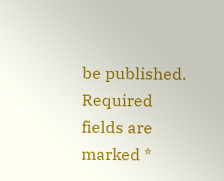be published. Required fields are marked *